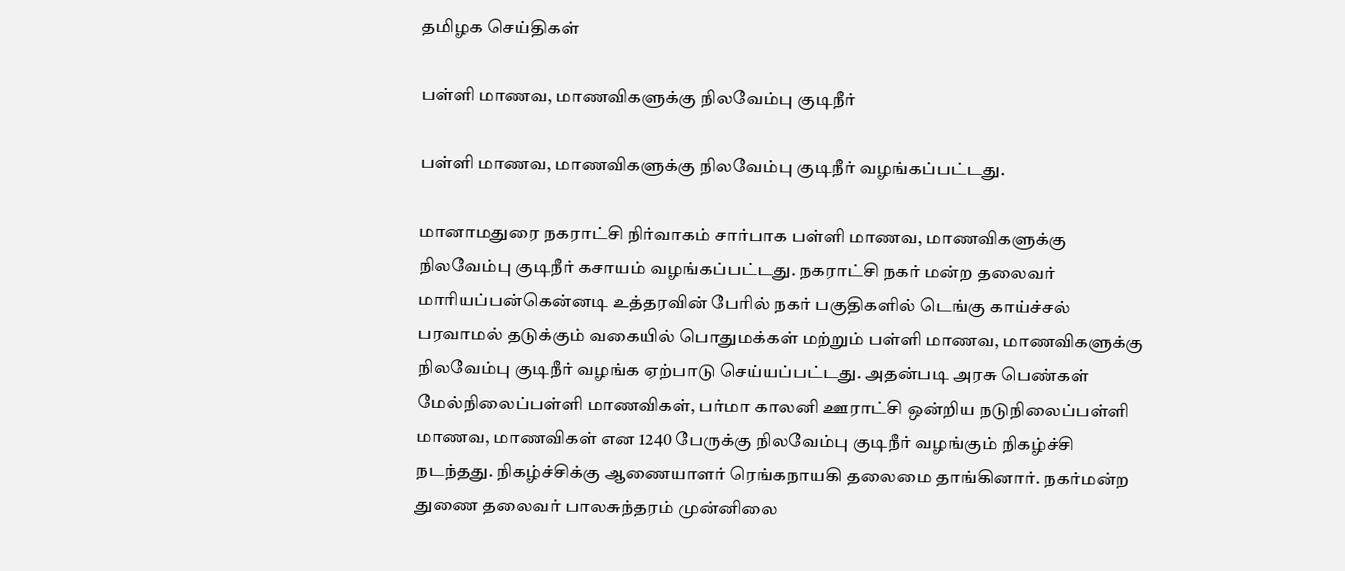தமிழக செய்திகள்

பள்ளி மாணவ, மாணவிகளுக்கு நிலவேம்பு குடிநீர்

பள்ளி மாணவ, மாணவிகளுக்கு நிலவேம்பு குடிநீர் வழங்கப்பட்டது.

மானாமதுரை நகராட்சி நிர்வாகம் சார்பாக பள்ளி மாணவ, மாணவிகளுக்கு நிலவேம்பு குடிநீர் கசாயம் வழங்கப்பட்டது. நகராட்சி நகர் மன்ற தலைவர் மாரியப்பன்கென்னடி உத்தரவின் பேரில் நகர் பகுதிகளில் டெங்கு காய்ச்சல் பரவாமல் தடுக்கும் வகையில் பொதுமக்கள் மற்றும் பள்ளி மாணவ, மாணவிகளுக்கு நிலவேம்பு குடிநீர் வழங்க ஏற்பாடு செய்யப்பட்டது. அதன்படி அரசு பெண்கள் மேல்நிலைப்பள்ளி மாணவிகள், பர்மா காலனி ஊராட்சி ஒன்றிய நடுநிலைப்பள்ளி மாணவ, மாணவிகள் என 1240 பேருக்கு நிலவேம்பு குடிநீர் வழங்கும் நிகழ்ச்சி நடந்தது. நிகழ்ச்சிக்கு ஆணையாளர் ரெங்கநாயகி தலைமை தாங்கினார். நகர்மன்ற துணை தலைவர் பாலசுந்தரம் முன்னிலை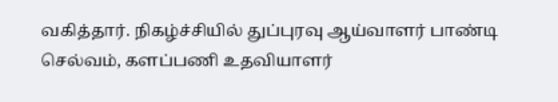வகித்தார். நிகழ்ச்சியில் துப்புரவு ஆய்வாளர் பாண்டி செல்வம், களப்பணி உதவியாளர்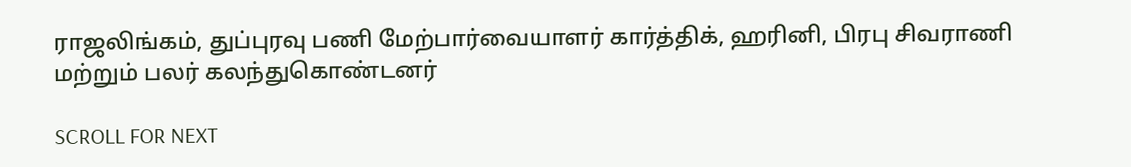ராஜலிங்கம், துப்புரவு பணி மேற்பார்வையாளர் கார்த்திக், ஹரினி, பிரபு சிவராணி மற்றும் பலர் கலந்துகொண்டனர்

SCROLL FOR NEXT